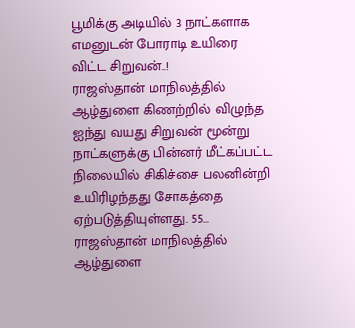பூமிக்கு அடியில் 3 நாட்களாக எமனுடன் போராடி உயிரை விட்ட சிறுவன்..!
ராஜஸ்தான் மாநிலத்தில் ஆழ்துளை கிணற்றில் விழுந்த ஐந்து வயது சிறுவன் மூன்று நாட்களுக்கு பின்னர் மீட்கப்பட்ட நிலையில் சிகிச்சை பலனின்றி உயிரிழந்தது சோகத்தை ஏற்படுத்தியுள்ளது. 55...
ராஜஸ்தான் மாநிலத்தில் ஆழ்துளை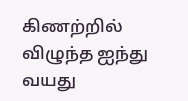கிணற்றில் விழுந்த ஐந்து வயது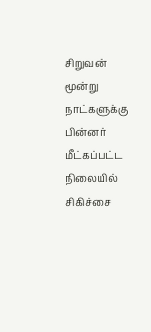சிறுவன் மூன்று நாட்களுக்கு பின்னர் மீட்கப்பட்ட நிலையில் சிகிச்சை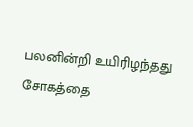பலனின்றி உயிரிழந்தது சோகத்தை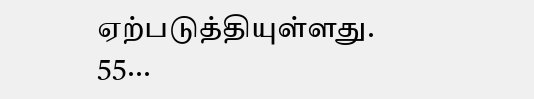ஏற்படுத்தியுள்ளது. 55...